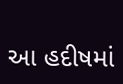આ હદીષમાં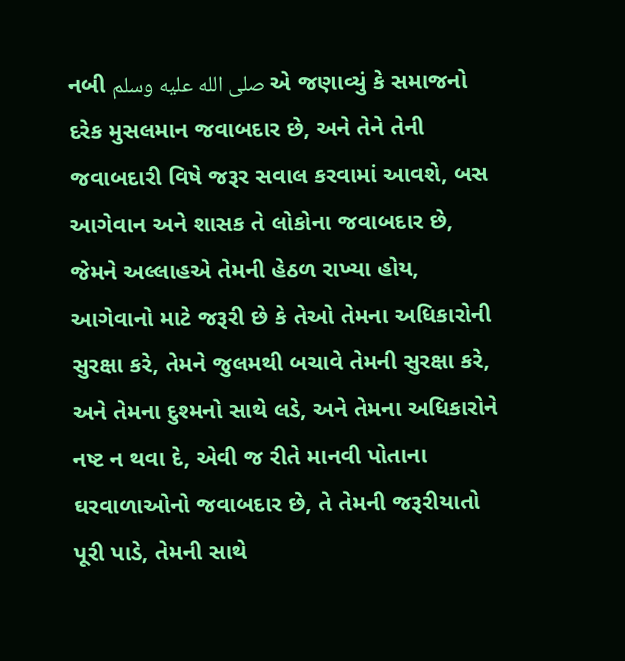નબી صلى الله عليه وسلم એ જણાવ્યું કે સમાજનો દરેક મુસલમાન જવાબદાર છે, અને તેને તેની જવાબદારી વિષે જરૂર સવાલ કરવામાં આવશે, બસ આગેવાન અને શાસક તે લોકોના જવાબદાર છે, જેમને અલ્લાહએ તેમની હેઠળ રાખ્યા હોય, આગેવાનો માટે જરૂરી છે કે તેઓ તેમના અધિકારોની સુરક્ષા કરે, તેમને જુલમથી બચાવે તેમની સુરક્ષા કરે, અને તેમના દુશ્મનો સાથે લડે, અને તેમના અધિકારોને નષ્ટ ન થવા દે, એવી જ રીતે માનવી પોતાના ઘરવાળાઓનો જવાબદાર છે, તે તેમની જરૂરીયાતો પૂરી પાડે, તેમની સાથે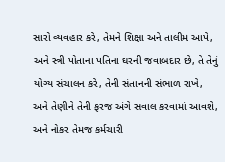સારો વ્યવહાર કરે, તેમને શિક્ષા અને તાલીમ આપે, અને સ્ત્રી પોતાના પતિના ઘરની જવાબદાર છે, તે તેનું યોગ્ય સંચાલન કરે, તેની સંતાનની સંભાળ રાખે, અને તેણીને તેની ફરજ અંગે સવાલ કરવામાં આવશે, અને નોકર તેમજ કર્મચારી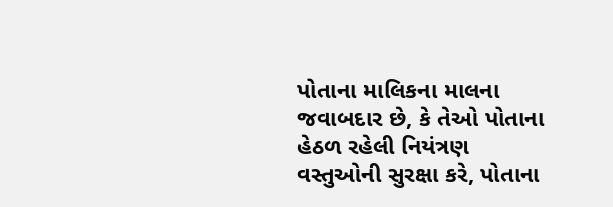પોતાના માલિકના માલના જવાબદાર છે, કે તેઓ પોતાના હેઠળ રહેલી નિયંત્રણ વસ્તુઓની સુરક્ષા કરે, પોતાના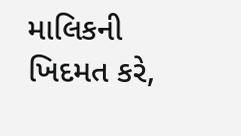માલિકની ખિદમત કરે,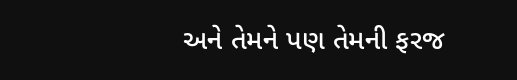અને તેમને પણ તેમની ફરજ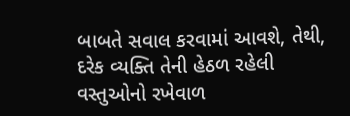બાબતે સવાલ કરવામાં આવશે, તેથી, દરેક વ્યક્તિ તેની હેઠળ રહેલી વસ્તુઓનો રખેવાળ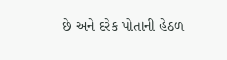છે અને દરેક પોતાની હેઠળ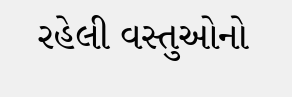રહેલી વસ્તુઓનો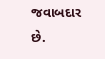જવાબદાર છે.